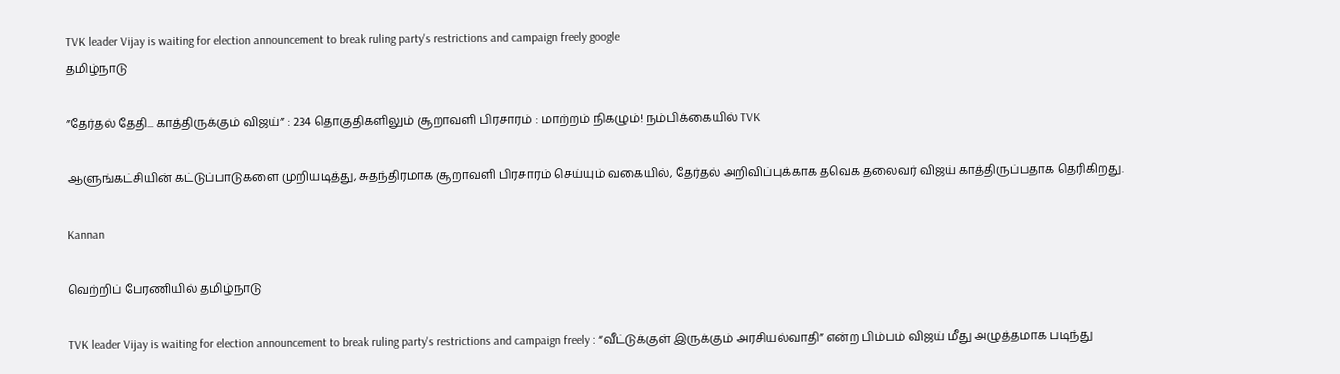TVK leader Vijay is waiting for election announcement to break ruling party's restrictions and campaign freely google
தமிழ்நாடு

”தேர்தல் தேதி... காத்திருக்கும் விஜய்” : 234 தொகுதிகளிலும் சூறாவளி பிரசாரம் : மாற்றம் நிகழும்! நம்பிக்கையில் TVK

ஆளுங்கட்சியின் கட்டுப்பாடுகளை முறியடித்து, சுதந்திரமாக சூறாவளி பிரசாரம் செய்யும் வகையில், தேர்தல் அறிவிப்புக்காக தவெக தலைவர் விஜய் காத்திருப்பதாக தெரிகிறது.

Kannan

வெற்றிப் பேரணியில் தமிழ்நாடு

TVK leader Vijay is waiting for election announcement to break ruling party's restrictions and campaign freely : “வீட்டுக்குள் இருக்கும் அரசியல்வாதி” என்ற பிம்பம் விஜய் மீது அழுத்தமாக படிந்து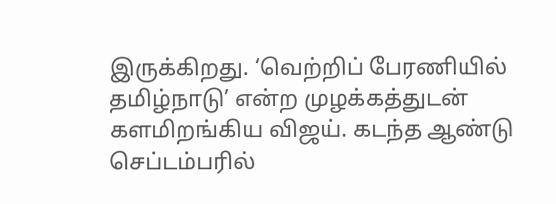இருக்கிறது. ‘வெற்றிப் பேரணியில் தமிழ்நாடு’ என்ற முழக்கத்துடன் களமிறங்கிய விஜய். கடந்த ஆண்டு செப்டம்பரில்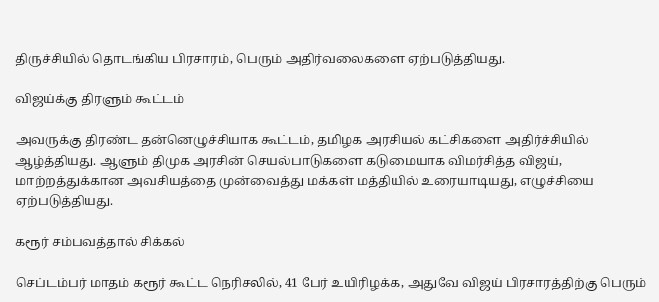திருச்சியில் தொடங்கிய பிரசாரம், பெரும் அதிர்வலைகளை ஏற்படுத்தியது.

விஜய்க்கு திரளும் கூட்டம்

அவருக்கு திரண்ட தன்னெழுச்சியாக கூட்டம், தமிழக அரசியல் கட்சிகளை அதிர்ச்சியில் ஆழ்த்தியது. ஆளும் திமுக அரசின் செயல்பாடுகளை கடுமையாக விமர்சித்த விஜய், மாற்றத்துக்கான அவசியத்தை முன்வைத்து மக்கள் மத்தியில் உரையாடியது, எழுச்சியை ஏற்படுத்தியது.

கரூர் சம்பவத்தால் சிக்கல்

செப்டம்பர் மாதம் கரூர் கூட்ட நெரிசலில், 41 பேர் உயிரிழக்க, அதுவே விஜய் பிரசாரத்திற்கு பெரும்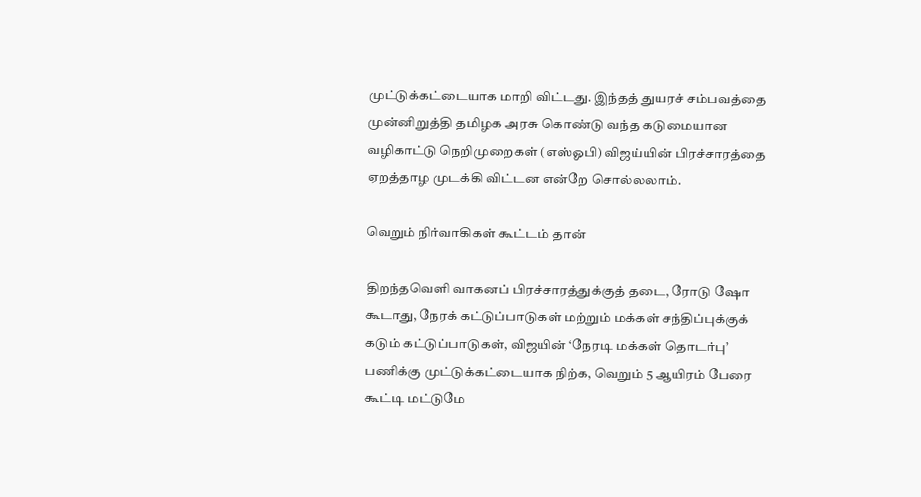முட்டுக்கட்டையாக மாறி விட்டது. இந்தத் துயரச் சம்பவத்தை முன்னிறுத்தி தமிழக அரசு கொண்டு வந்த கடுமையான வழிகாட்டு நெறிமுறைகள் (எஸ்ஓபி) விஜய்யின் பிரச்சாரத்தை ஏறத்தாழ முடக்கி விட்டன என்றே சொல்லலாம்.

வெறும் நிர்வாகிகள் கூட்டம் தான்

திறந்தவெளி வாகனப் பிரச்சாரத்துக்குத் தடை, ரோடு ஷோ கூடாது, நேரக் கட்டுப்பாடுகள் மற்றும் மக்கள் சந்திப்புக்குக் கடும் கட்டுப்பாடுகள், விஜயின் ‘நேரடி மக்கள் தொடர்பு’ பணிக்கு முட்டுக்கட்டையாக நிற்க, வெறும் 5 ஆயிரம் பேரை கூட்டி மட்டுமே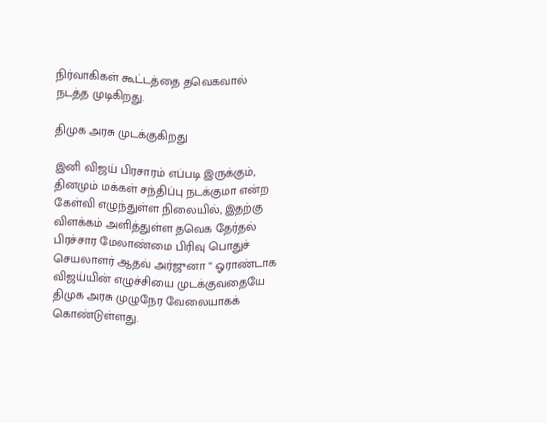நிர்வாகிகள் கூட்டத்தை தவெகவால் நடத்த முடிகிறது.

திமுக அரசு முடக்குகிறது

இனி விஜய் பிரசாரம் எப்படி இருக்கும், தினமும் மக்கள் சந்திப்பு நடக்குமா என்ற கேள்வி எழுந்துள்ள நிலையில், இதற்கு விளக்கம் அளித்துள்ள தவெக தேர்தல் பிரச்சார மேலாண்மை பிரிவு பொதுச் செயலாளர் ஆதவ் அர்ஜுனா “ ஓராண்டாக விஜய்யின் எழுச்சியை முடக்குவதையே திமுக அரசு முழுநேர வேலையாகக் கொண்டுள்ளது.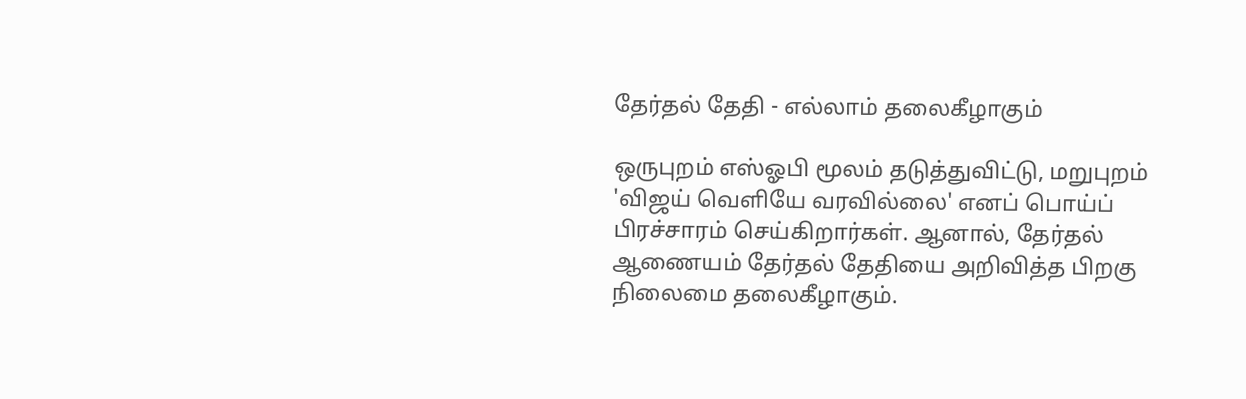தேர்தல் தேதி - எல்லாம் தலைகீழாகும்

ஒருபுறம் எஸ்ஓபி மூலம் தடுத்துவிட்டு, மறுபுறம் 'விஜய் வெளியே வரவில்லை' எனப் பொய்ப் பிரச்சாரம் செய்கிறார்கள். ஆனால், தேர்தல் ஆணையம் தேர்தல் தேதியை அறிவித்த பிறகு நிலைமை தலைகீழாகும்.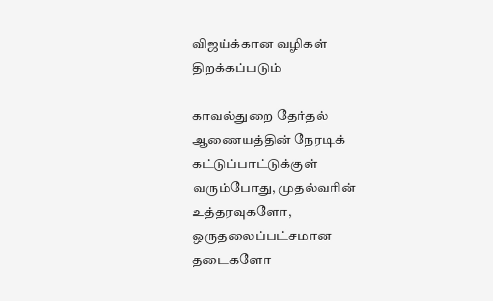விஜய்க்கான வழிகள் திறக்கப்படும்

காவல்துறை தேர்தல் ஆணையத்தின் நேரடிக் கட்டுப்பாட்டுக்குள் வரும்போது, முதல்வரின் உத்தரவுகளோ, ஒருதலைப்பட்சமான தடைகளோ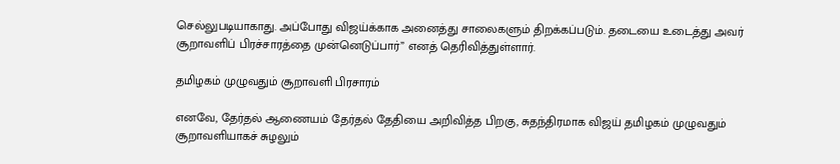செல்லுபடியாகாது. அப்போது விஜய்க்காக அனைத்து சாலைகளும் திறக்கப்படும். தடையை உடைத்து அவர் சூறாவளிப் பிரச்சாரத்தை முன்னெடுப்பார்” எனத் தெரிவித்துள்ளார்.

தமிழகம் முழுவதும் சூறாவளி பிரசாரம்

எனவே, தேர்தல் ஆணையம் தேர்தல் தேதியை அறிவித்த பிறகு, சுதந்திரமாக விஜய் தமிழகம் முழுவதும் சூறாவளியாகச் சுழலும்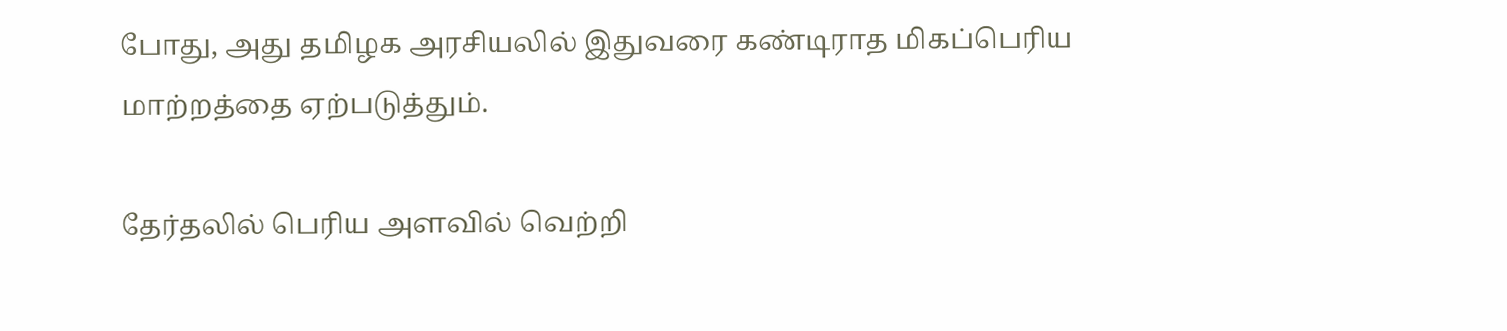போது, அது தமிழக அரசியலில் இதுவரை கண்டிராத மிகப்பெரிய மாற்றத்தை ஏற்படுத்தும்.

தேர்தலில் பெரிய அளவில் வெற்றி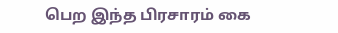பெற இந்த பிரசாரம் கை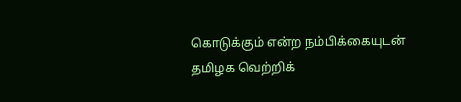கொடுக்கும் என்ற நம்பிக்கையுடன் தமிழக வெற்றிக்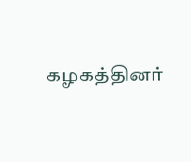கழகத்தினர்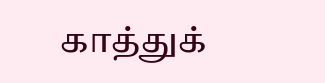காத்துக்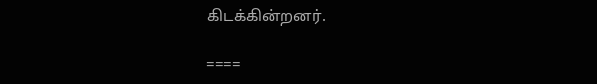கிடக்கின்றனர்.

====